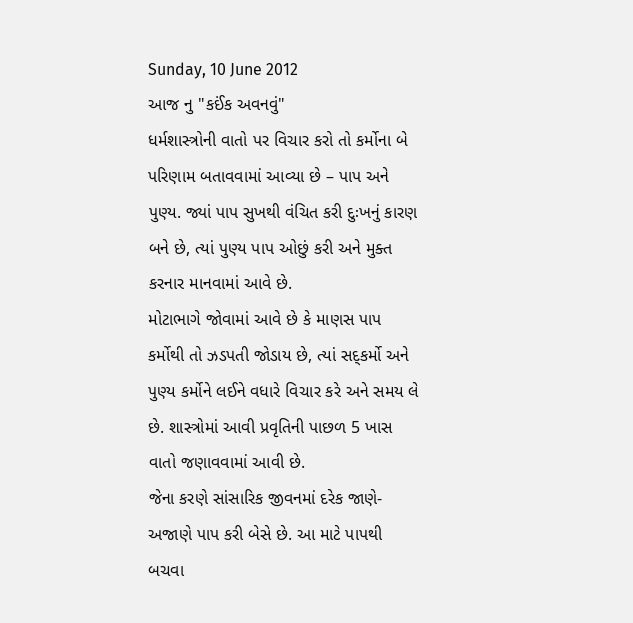Sunday, 10 June 2012
આજ નુ "કઈંક અવનવું"
ધર્મશાસ્ત્રોની વાતો પર વિચાર કરો તો કર્મોના બે પરિણામ બતાવવામાં આવ્યા છે – પાપ અને પુણ્ય. જ્યાં પાપ સુખથી વંચિત કરી દુઃખનું કારણ બને છે, ત્યાં પુણ્ય પાપ ઓછું કરી અને મુક્ત કરનાર માનવામાં આવે છે.
મોટાભાગે જોવામાં આવે છે કે માણસ પાપ કર્મોથી તો ઝડપતી જોડાય છે, ત્યાં સદ્કર્મો અને પુણ્ય કર્મોને લઈને વધારે વિચાર કરે અને સમય લે છે. શાસ્ત્રોમાં આવી પ્રવૃતિની પાછળ 5 ખાસ વાતો જણાવવામાં આવી છે.
જેના કરણે સાંસારિક જીવનમાં દરેક જાણે-અજાણે પાપ કરી બેસે છે. આ માટે પાપથી બચવા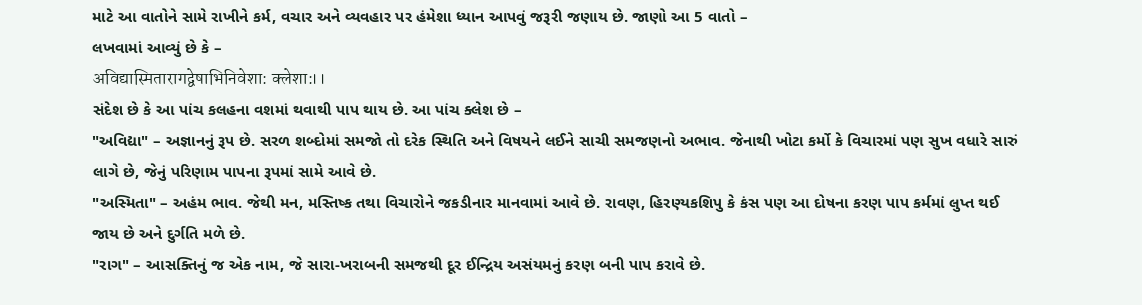માટે આ વાતોને સામે રાખીને કર્મ, વચાર અને વ્યવહાર પર હંમેશા ધ્યાન આપવું જરૂરી જણાય છે. જાણો આ 5 વાતો –
લખવામાં આવ્યું છે કે –
अविद्यास्मितारागद्वेषाभिनिवेशा: क्लेशा:।।
સંદેશ છે કે આ પાંચ કલહના વશમાં થવાથી પાપ થાય છે. આ પાંચ ક્લેશ છે –
"અવિદ્યા" – અજ્ઞાનનું રૂપ છે. સરળ શબ્દોમાં સમજો તો દરેક સ્થિતિ અને વિષયને લઈને સાચી સમજણનો અભાવ. જેનાથી ખોટા કર્મો કે વિચારમાં પણ સુખ વધારે સારું લાગે છે, જેનું પરિણામ પાપના રૂપમાં સામે આવે છે.
"અસ્મિતા" – અહંમ ભાવ. જેથી મન, મસ્તિષ્ક તથા વિચારોને જકડીનાર માનવામાં આવે છે. રાવણ, હિરણ્યકશિપુ કે કંસ પણ આ દોષના કરણ પાપ કર્મમાં લુપ્ત થઈ જાય છે અને દુર્ગતિ મળે છે.
"રાગ" – આસક્તિનું જ એક નામ, જે સારા-ખરાબની સમજથી દૂર ઈન્દ્રિય અસંયમનું કરણ બની પાપ કરાવે છે.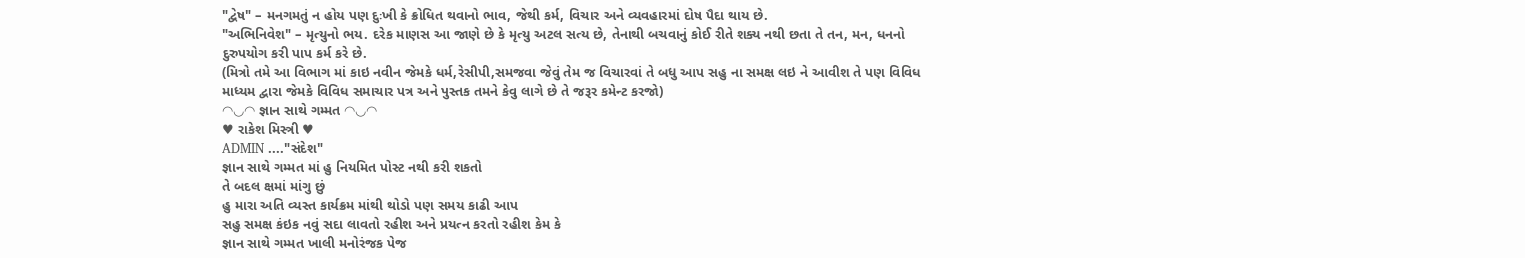"દ્વેષ" – મનગમતું ન હોય પણ દુઃખી કે ક્રોધિત થવાનો ભાવ, જેથી કર્મ, વિચાર અને વ્યવહારમાં દોષ પૈદા થાય છે.
"અભિનિવેશ" – મૃત્યુનો ભય. દરેક માણસ આ જાણે છે કે મૃત્યુ અટલ સત્ય છે, તેનાથી બચવાનું કોઈ રીતે શક્ય નથી છતા તે તન, મન, ધનનો દુરુપયોગ કરી પાપ કર્મ કરે છે.
(મિત્રો તમે આ વિભાગ માં કાઇ નવીન જેમકે ધર્મ,રેસીપી,સમજવા જેવું તેમ જ વિચારવાં તે બધુ આપ સહુ ના સમક્ષ લઇ ને આવીશ તે પણ વિવિધ માધ્યમ દ્વારા જેમકે વિવિધ સમાચાર પત્ર અને પુસ્તક તમને કેવુ લાગે છે તે જરૂર કમેન્ટ કરજો)
◠◡◠ જ્ઞાન સાથે ગમ્મત ◠◡◠
♥ રાકેશ મિસ્ત્રી ♥
ADMIN ...."સંદેશ"
જ્ઞાન સાથે ગમ્મત માં હુ નિયમિત પોસ્ટ નથી કરી શકતો
તે બદલ ક્ષમાં માંગુ છું
હુ મારા અતિ વ્યસ્ત કાર્યક્રમ માંથી થોડો પણ સમય કાઢી આપ
સહુ સમક્ષ કંઇક નવું સદા લાવતો રહીશ અને પ્રયત્ન કરતો રહીશ કેમ કે
જ્ઞાન સાથે ગમ્મત ખાલી મનોરંજક પેજ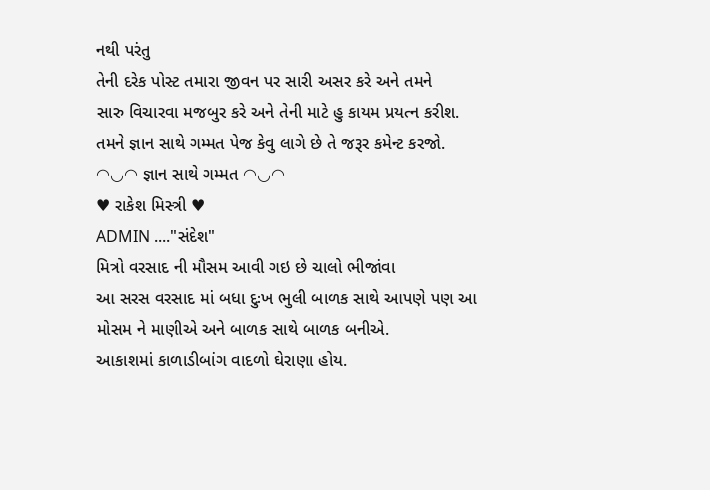નથી પરંતુ
તેની દરેક પોસ્ટ તમારા જીવન પર સારી અસર કરે અને તમને
સારુ વિચારવા મજબુર કરે અને તેની માટે હુ કાયમ પ્રયત્ન કરીશ.
તમને જ્ઞાન સાથે ગમ્મત પેજ કેવુ લાગે છે તે જરૂર કમેન્ટ કરજો.
◠◡◠ જ્ઞાન સાથે ગમ્મત ◠◡◠
♥ રાકેશ મિસ્ત્રી ♥
ADMIN ...."સંદેશ"
મિત્રો વરસાદ ની મૌસમ આવી ગઇ છે ચાલો ભીજાંવા
આ સરસ વરસાદ માં બધા દુઃખ ભુલી બાળક સાથે આપણે પણ આ મોસમ ને માણીએ અને બાળક સાથે બાળક બનીએ.
આકાશમાં કાળાડીબાંગ વાદળો ઘેરાણા હોય.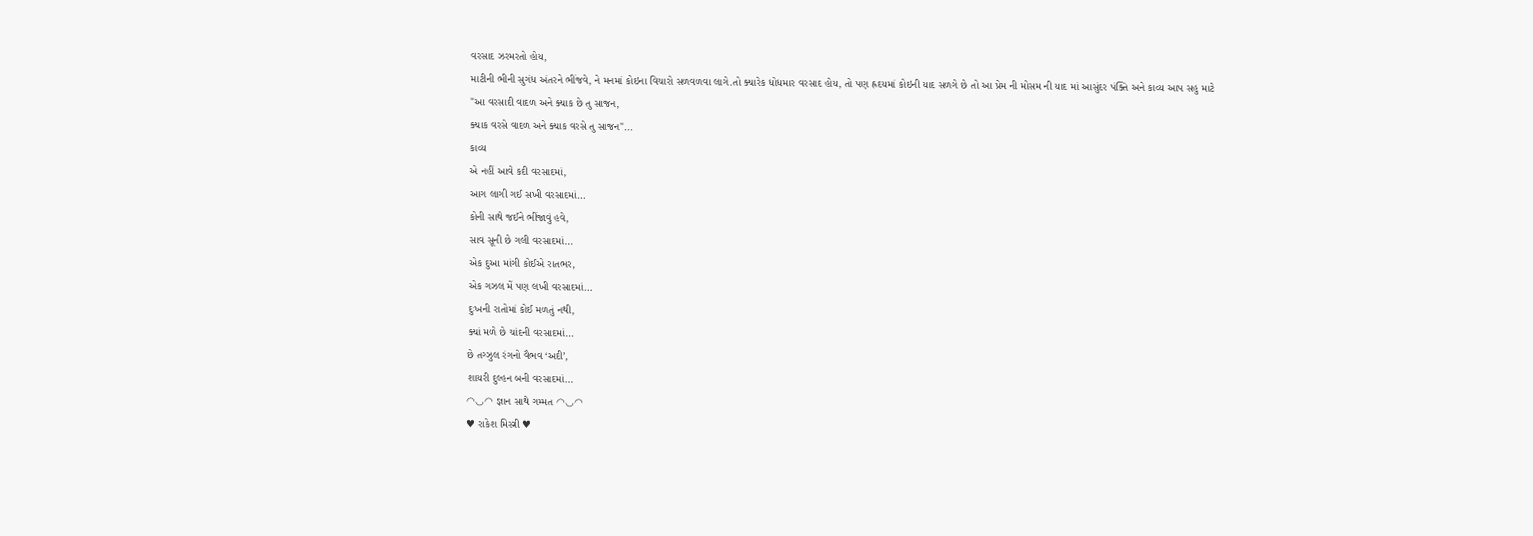વરસાદ ઝરમરતો હોય,
માટીની ભીની સુગંધ અંતરને ભીંજવે, ને મનમાં કોઇના વિચારો સળવળવા લાગે.તો ક્યારેક ધોધમાર વરસાદ હોય, તો પણ હ્રદયમાં કોઇની યાદ સળગે છે તો આ પ્રેમ ની મોસમ ની યાદ માં આસુંદર પંક્તિ અને કાવ્ય આપ સહુ માટે
"આ વરસાદી વાદળ અને ક્યાક છે તુ સાજન,
ક્યાક વરસે વાદળ અને ક્યાક વરસે તુ સાજન"...
કાવ્ય
એ નહીં આવે કદી વરસાદમાં,
આગ લાગી ગઈ સખી વરસાદમાં…
કોની સાથે જઈને ભીંજાવું હવે,
સાવ સૂની છે ગલી વરસાદમાં…
એક દુઆ માંગી કોઈએ રાતભર,
એક ગઝલ મેં પણ લખી વરસાદમાં…
દુઃખની રાતોમાં કોઈ મળતું નથી,
ક્યાં મળે છે ચાંદની વરસાદમાં…
છે તગ્ઝુલ રંગનો વૈભવ ‘અદી’,
શાયરી દુલ્હન બની વરસાદમાં…
◠◡◠ જ્ઞાન સાથે ગમ્મત ◠◡◠
♥ રાકેશ મિસ્ત્રી ♥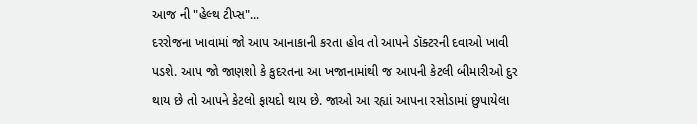આજ ની "હેલ્થ ટીપ્સ"...
દરરોજના ખાવામાં જો આપ આનાકાની કરતા હોવ તો આપને ડૉક્ટરની દવાઓ ખાવી પડશે. આપ જો જાણશો કે કુદરતના આ ખજાનામાંથી જ આપની કેટલી બીમારીઓ દુર થાય છે તો આપને કેટલો ફાયદો થાય છે. જાઓ આ રહ્યાં આપના રસોડામાં છુપાયેલા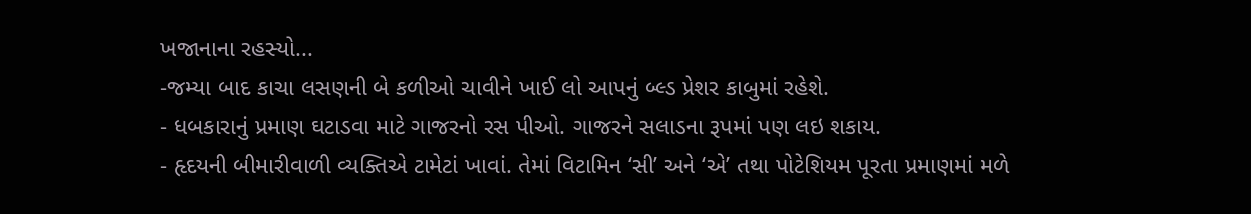ખજાનાના રહસ્યો...
-જમ્યા બાદ કાચા લસણની બે કળીઓ ચાવીને ખાઈ લો આપનું બ્લ્ડ પ્રેશર કાબુમાં રહેશે.
- ધબકારાનું પ્રમાણ ઘટાડવા માટે ગાજરનો રસ પીઓ. ગાજરને સલાડના રૂપમાં પણ લઇ શકાય.
- હૃદયની બીમારીવાળી વ્યક્તિએ ટામેટાં ખાવાં. તેમાં વિટામિન ‘સી’ અને ‘એ’ તથા પોટેશિયમ પૂરતા પ્રમાણમાં મળે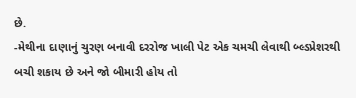છે.
-મેથીના દાણાનું ચુરણ બનાવી દરરોજ ખાલી પેટ એક ચમચી લેવાથી બ્લ્ડપ્રેશરથી બચી શકાય છે અને જો બીમારી હોય તો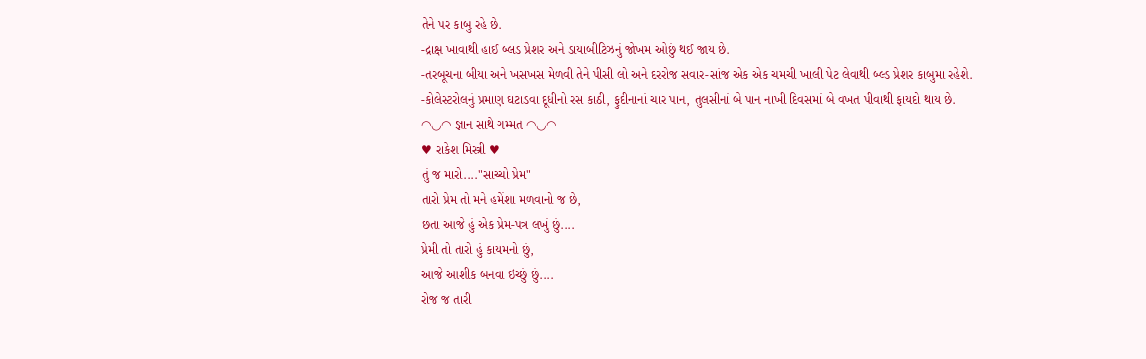તેને પર કાબુ રહે છે.
-દ્રાક્ષ ખાવાથી હાઈ બ્લડ પ્રેશર અને ડાયાબીટિઝનું જોખમ ઓછું થઈ જાય છે.
-તરબૂચના બીયા અને ખસખસ મેળવી તેને પીસી લો અને દરરોજ સવાર-સાંજ એક એક ચમચી ખાલી પેટ લેવાથી બ્લ્ડ પ્રેશર કાબુમા રહેશે.
-કોલેસ્ટરોલનું પ્રમાણ ઘટાડવા દૂધીનો રસ કાઠી, ફુદીનાનાં ચાર પાન, તુલસીનાં બે પાન નાખી દિવસમાં બે વખત પીવાથી ફાયદો થાય છે.
◠◡◠ જ્ઞાન સાથે ગમ્મત ◠◡◠
♥ રાકેશ મિસ્ત્રી ♥
તું જ મારો...."સાચ્ચો પ્રેમ"
તારો પ્રેમ તો મને હમેંશા મળવાનો જ છે,
છતા આજે હું એક પ્રેમ-પત્ર લખું છું....
પ્રેમી તો તારો હું કાયમનો છું,
આજે આશીક બનવા ઇચ્છું છું....
રોજ જ તારી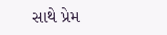સાથે પ્રેમ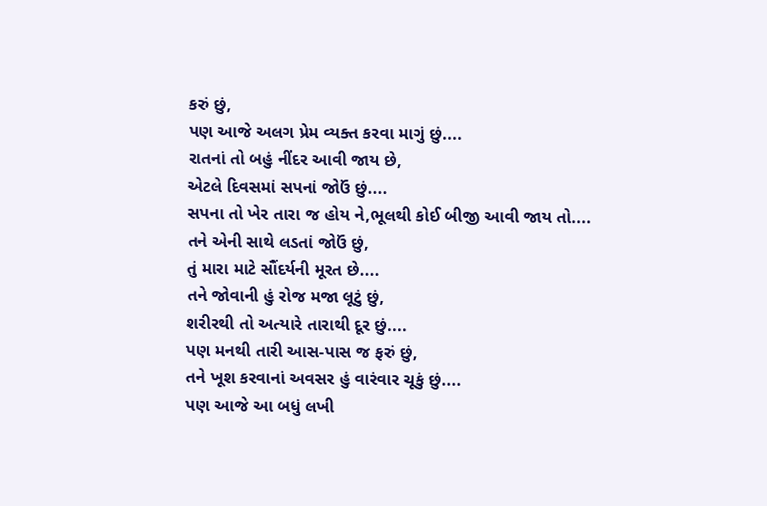કરું છું,
પણ આજે અલગ પ્રેમ વ્યક્ત કરવા માગું છું....
રાતનાં તો બહું નીંદર આવી જાય છે,
એટલે દિવસમાં સપનાં જોઉં છું....
સપના તો ખેર તારા જ હોય ને,ભૂલથી કોઈ બીજી આવી જાય તો....
તને એની સાથે લડતાં જોઉં છું,
તું મારા માટે સૌંદર્યની મૂરત છે....
તને જોવાની હું રોજ મજા લૂટું છું,
શરીરથી તો અત્યારે તારાથી દૂર છું....
પણ મનથી તારી આસ-પાસ જ ફરું છું,
તને ખૂશ કરવાનાં અવસર હું વારંવાર ચૂકું છું....
પણ આજે આ બધું લખી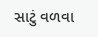સાટું વળવા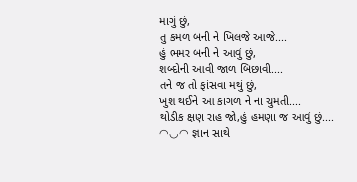માગું છું,
તુ કમળ બની ને ખિલજે આજે....
હું ભમર બની ને આવું છું,
શબ્દોની આવી જાળ બિછાવી....
તને જ તો ફાંસવા મથું છું,
ખુશ થઈને આ કાગળ ને ના ચુમતી....
થોડીક ક્ષણ રાહ જો,હું હમણા જ આવું છું....
◠◡◠ જ્ઞાન સાથે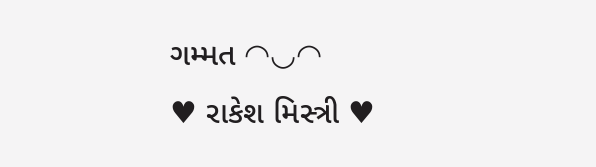ગમ્મત ◠◡◠
♥ રાકેશ મિસ્ત્રી ♥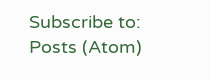Subscribe to:
Posts (Atom)